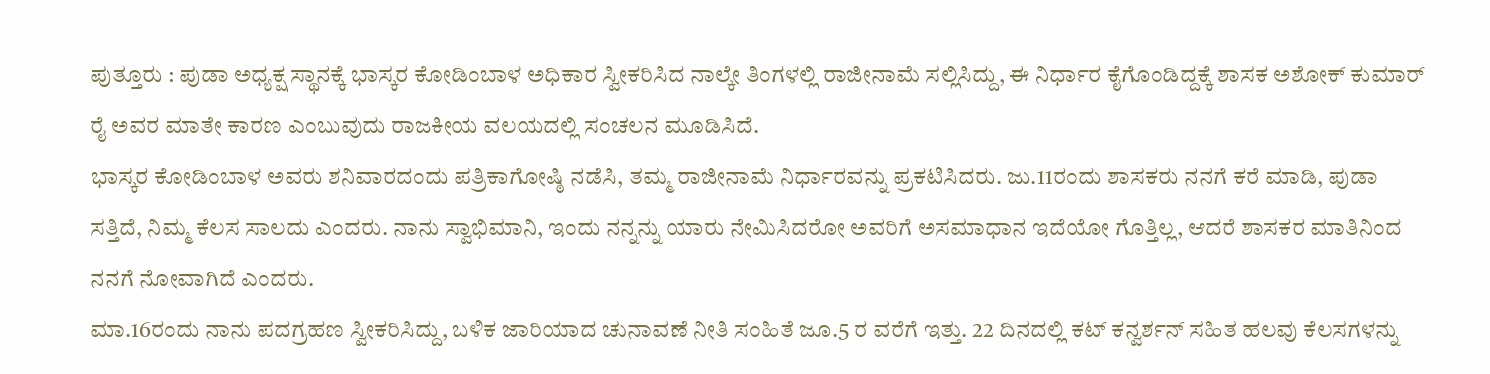ಪುತ್ತೂರು : ಪುಡಾ ಅಧ್ಯಕ್ಷ ಸ್ಥಾನಕ್ಕೆ ಭಾಸ್ಕರ ಕೋಡಿಂಬಾಳ ಅಧಿಕಾರ ಸ್ವೀಕರಿಸಿದ ನಾಲ್ಕೇ ತಿಂಗಳಲ್ಲಿ ರಾಜೀನಾಮೆ ಸಲ್ಲಿಸಿದ್ದು, ಈ ನಿರ್ಧಾರ ಕೈಗೊಂಡಿದ್ದಕ್ಕೆ ಶಾಸಕ ಅಶೋಕ್ ಕುಮಾರ್ ರೈ ಅವರ ಮಾತೇ ಕಾರಣ ಎಂಬುವುದು ರಾಜಕೀಯ ವಲಯದಲ್ಲಿ ಸಂಚಲನ ಮೂಡಿಸಿದೆ.
ಭಾಸ್ಕರ ಕೋಡಿಂಬಾಳ ಅವರು ಶನಿವಾರದಂದು ಪತ್ರಿಕಾಗೋಷ್ಠಿ ನಡೆಸಿ, ತಮ್ಮ ರಾಜೀನಾಮೆ ನಿರ್ಧಾರವನ್ನು ಪ್ರಕಟಿಸಿದರು. ಜು.11ರಂದು ಶಾಸಕರು ನನಗೆ ಕರೆ ಮಾಡಿ, ಪುಡಾ ಸತ್ತಿದೆ, ನಿಮ್ಮ ಕೆಲಸ ಸಾಲದು ಎಂದರು. ನಾನು ಸ್ವಾಭಿಮಾನಿ, ಇಂದು ನನ್ನನ್ನು ಯಾರು ನೇಮಿಸಿದರೋ ಅವರಿಗೆ ಅಸಮಾಧಾನ ಇದೆಯೋ ಗೊತ್ತಿಲ್ಲ, ಆದರೆ ಶಾಸಕರ ಮಾತಿನಿಂದ ನನಗೆ ನೋವಾಗಿದೆ ಎಂದರು.
ಮಾ.16ರಂದು ನಾನು ಪದಗ್ರಹಣ ಸ್ವೀಕರಿಸಿದ್ದು, ಬಳಿಕ ಜಾರಿಯಾದ ಚುನಾವಣೆ ನೀತಿ ಸಂಹಿತೆ ಜೂ.5 ರ ವರೆಗೆ ಇತ್ತು. 22 ದಿನದಲ್ಲಿ ಕಟ್ ಕನ್ವರ್ಶನ್ ಸಹಿತ ಹಲವು ಕೆಲಸಗಳನ್ನು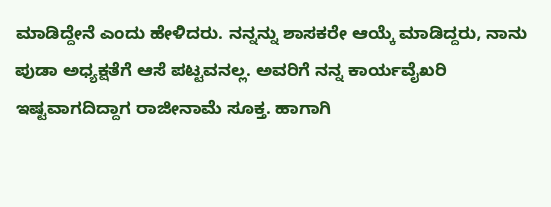ಮಾಡಿದ್ದೇನೆ ಎಂದು ಹೇಳಿದರು. ನನ್ನನ್ನು ಶಾಸಕರೇ ಆಯ್ಕೆ ಮಾಡಿದ್ದರು, ನಾನು ಪುಡಾ ಅಧ್ಯಕ್ಷತೆಗೆ ಆಸೆ ಪಟ್ಟವನಲ್ಲ. ಅವರಿಗೆ ನನ್ನ ಕಾರ್ಯವೈಖರಿ ಇಷ್ಟವಾಗದಿದ್ದಾಗ ರಾಜೀನಾಮೆ ಸೂಕ್ತ. ಹಾಗಾಗಿ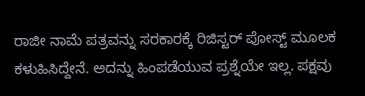ರಾಜೀ ನಾಮೆ ಪತ್ರವನ್ನು ಸರಕಾರಕ್ಕೆ ರಿಜಿಸ್ಟರ್ ಪೋಸ್ಟ್ ಮೂಲಕ ಕಳುಹಿಸಿದ್ದೇನೆ. ಅದನ್ನು ಹಿಂಪಡೆಯುವ ಪ್ರಶ್ನೆಯೇ ಇಲ್ಲ. ಪಕ್ಷವು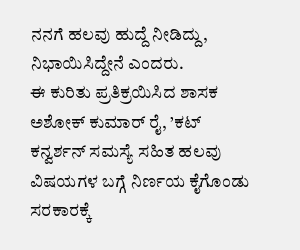ನನಗೆ ಹಲವು ಹುದ್ದೆ ನೀಡಿದ್ದು, ನಿಭಾಯಿಸಿದ್ದೇನೆ ಎಂದರು.
ಈ ಕುರಿತು ಪ್ರತಿಕ್ರಯಿಸಿದ ಶಾಸಕ ಅಶೋಕ್ ಕುಮಾರ್ ರೈ, ’ಕಟ್ ಕನ್ವರ್ಶನ್ ಸಮಸ್ಯೆ ಸಹಿತ ಹಲವು ವಿಷಯಗಳ ಬಗ್ಗೆ ನಿರ್ಣಯ ಕೈಗೊಂಡು ಸರಕಾರಕ್ಕೆ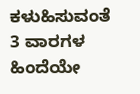ಕಳುಹಿಸುವಂತೆ 3 ವಾರಗಳ ಹಿಂದೆಯೇ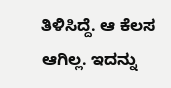ತಿಳಿಸಿದ್ದೆ. ಆ ಕೆಲಸ ಆಗಿಲ್ಲ. ಇದನ್ನು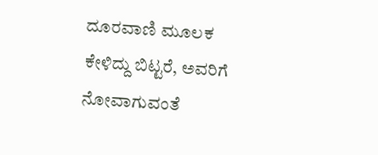ದೂರವಾಣಿ ಮೂಲಕ ಕೇಳಿದ್ದು ಬಿಟ್ಟರೆ, ಅವರಿಗೆ ನೋವಾಗುವಂತೆ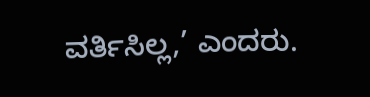ವರ್ತಿಸಿಲ್ಲ,’ ಎಂದರು.